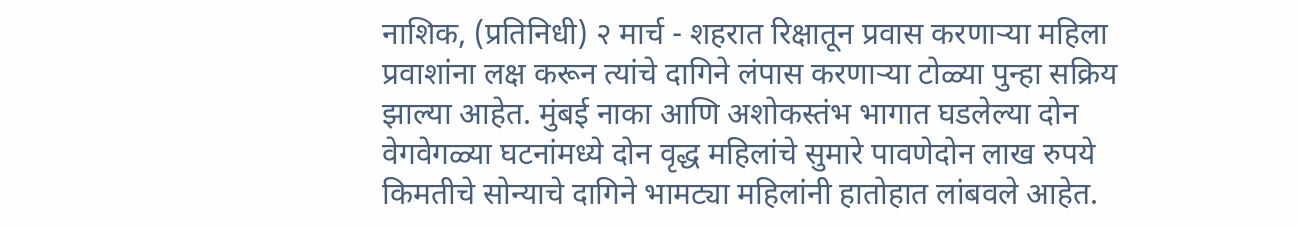नाशिक, (प्रतिनिधी) २ मार्च - शहरात रिक्षातून प्रवास करणाऱ्या महिला प्रवाशांना लक्ष करून त्यांचे दागिने लंपास करणाऱ्या टोळ्या पुन्हा सक्रिय झाल्या आहेत. मुंबई नाका आणि अशोकस्तंभ भागात घडलेल्या दोन वेगवेगळ्या घटनांमध्ये दोन वृद्ध महिलांचे सुमारे पावणेदोन लाख रुपये किमतीचे सोन्याचे दागिने भामट्या महिलांनी हातोहात लांबवले आहेत.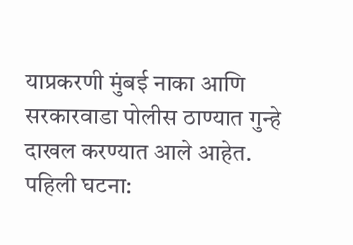याप्रकरणी मुंबई नाका आणि सरकारवाडा पोलीस ठाण्यात गुन्हे दाखल करण्यात आले आहेत.
पहिली घटना: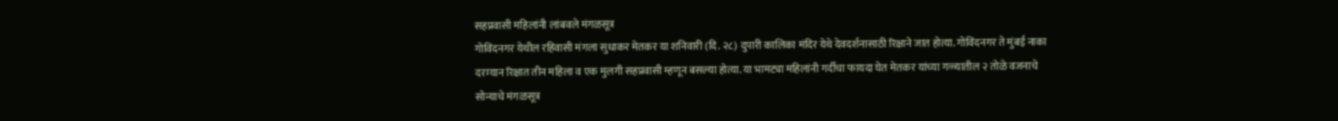सहप्रवासी महिलांनी लांबवले मंगळसूत्र
गोविंदनगर येथील रहिवासी मंगला सुधाकर मेतकर या शनिवारी (दि. २८) दुपारी कालिका मंदिर येथे देवदर्शनासाठी रिक्षाने जात होत्या. गोविंदनगर ते मुंबई नाका दरम्यान रिक्षात तीन महिला व एक मुलगी सहप्रवासी म्हणून बसल्या होत्या. या भामट्या महिलांनी गर्दीचा फायदा घेत मेतकर यांच्या गळ्यातील २ तोळे वजनाचे सोन्याचे मंगळसूत्र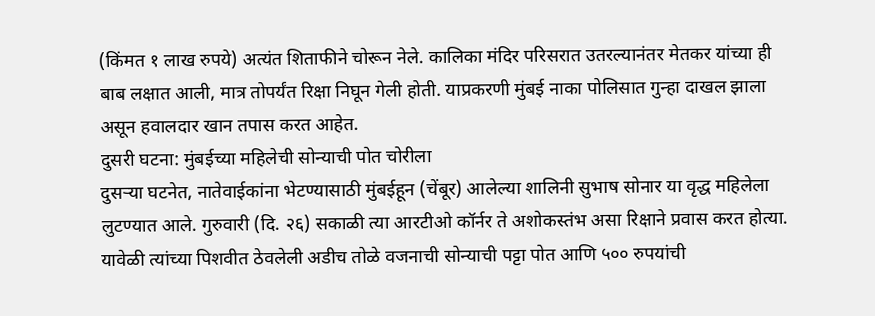(किंमत १ लाख रुपये) अत्यंत शिताफीने चोरून नेले. कालिका मंदिर परिसरात उतरल्यानंतर मेतकर यांच्या ही बाब लक्षात आली, मात्र तोपर्यंत रिक्षा निघून गेली होती. याप्रकरणी मुंबई नाका पोलिसात गुन्हा दाखल झाला असून हवालदार खान तपास करत आहेत.
दुसरी घटना: मुंबईच्या महिलेची सोन्याची पोत चोरीला
दुसऱ्या घटनेत, नातेवाईकांना भेटण्यासाठी मुंबईहून (चेंबूर) आलेल्या शालिनी सुभाष सोनार या वृद्ध महिलेला लुटण्यात आले. गुरुवारी (दि. २६) सकाळी त्या आरटीओ कॉर्नर ते अशोकस्तंभ असा रिक्षाने प्रवास करत होत्या. यावेळी त्यांच्या पिशवीत ठेवलेली अडीच तोळे वजनाची सोन्याची पट्टा पोत आणि ५०० रुपयांची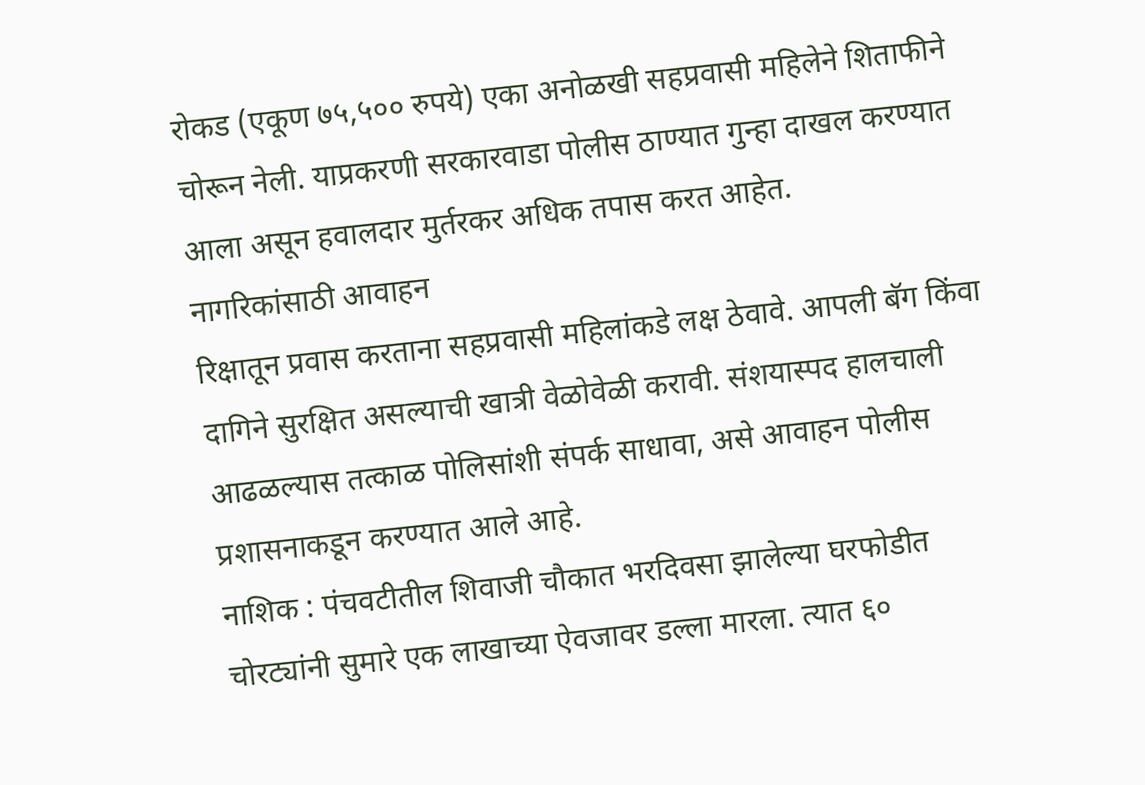रोकड (एकूण ७५,५०० रुपये) एका अनोळखी सहप्रवासी महिलेने शिताफीने चोरून नेली. याप्रकरणी सरकारवाडा पोलीस ठाण्यात गुन्हा दाखल करण्यात आला असून हवालदार मुर्तरकर अधिक तपास करत आहेत.
नागरिकांसाठी आवाहन
रिक्षातून प्रवास करताना सहप्रवासी महिलांकडे लक्ष ठेवावे. आपली बॅग किंवा दागिने सुरक्षित असल्याची खात्री वेळोवेळी करावी. संशयास्पद हालचाली आढळल्यास तत्काळ पोलिसांशी संपर्क साधावा, असे आवाहन पोलीस प्रशासनाकडून करण्यात आले आहे.
नाशिक : पंचवटीतील शिवाजी चौकात भरदिवसा झालेल्या घरफोडीत चोरट्यांनी सुमारे एक लाखाच्या ऐवजावर डल्ला मारला. त्यात ६०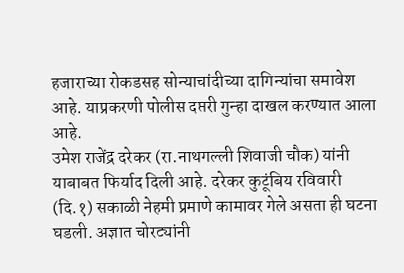हजाराच्या रोकडसह सोन्याचांदीच्या दागिन्यांचा समावेश आहे. याप्रकरणी पोलीस दप्तरी गुन्हा दाखल करण्यात आला आहे.
उमेश राजेंद्र दरेकर (रा.नाथगल्ली शिवाजी चौक) यांनी याबाबत फिर्याद दिली आहे. दरेकर कुटूंबिय रविवारी (दि.१) सकाळी नेहमी प्रमाणे कामावर गेले असता ही घटना घडली. अज्ञात चोरट्यांनी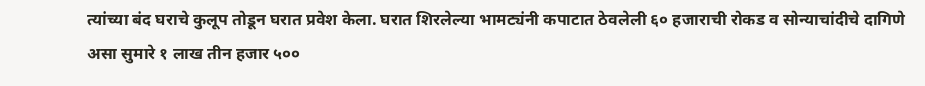त्यांच्या बंद घराचे कुलूप तोडून घरात प्रवेश केला. घरात शिरलेल्या भामट्यंनी कपाटात ठेवलेली ६० हजाराची रोकड व सोन्याचांदीचे दागिणे असा सुमारे १ लाख तीन हजार ५००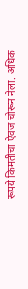रूपये किमतीचा ऐवज चोरून नेला. अधिक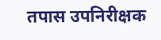तपास उपनिरीक्षक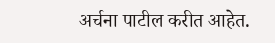अर्चना पाटील करीत आहेत.